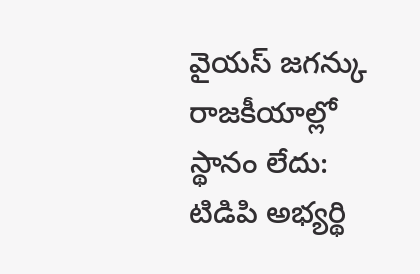వైయస్ జగన్కు రాజకీయాల్లో స్థానం లేదు: టిడిపి అభ్యర్థి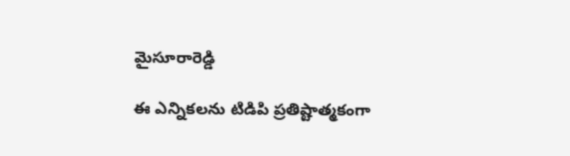మైసూరారెడ్డి

ఈ ఎన్నికలను టిడిపి ప్రతిష్టాత్మకంగా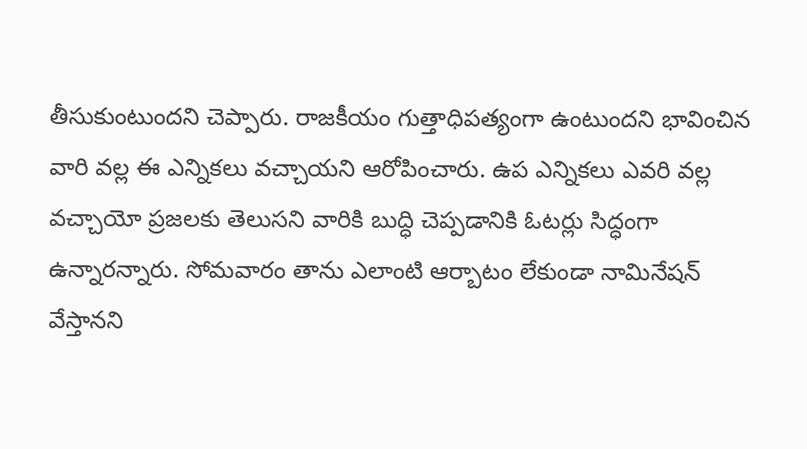తీసుకుంటుందని చెప్పారు. రాజకీయం గుత్తాధిపత్యంగా ఉంటుందని భావించిన వారి వల్ల ఈ ఎన్నికలు వచ్చాయని ఆరోపించారు. ఉప ఎన్నికలు ఎవరి వల్ల వచ్చాయో ప్రజలకు తెలుసని వారికి బుద్ధి చెప్పడానికి ఓటర్లు సిద్ధంగా ఉన్నారన్నారు. సోమవారం తాను ఎలాంటి ఆర్బాటం లేకుండా నామినేషన్ వేస్తానని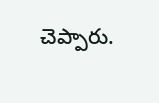చెప్పారు.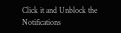Click it and Unblock the Notifications